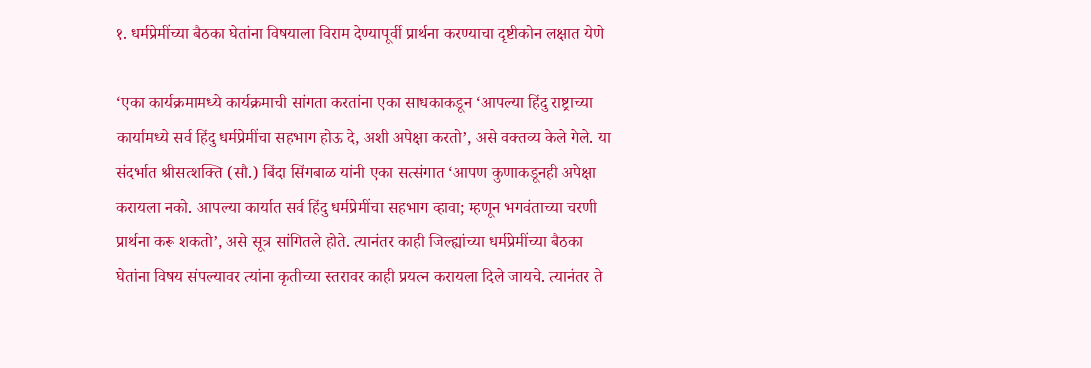१. धर्मप्रेमींच्या बैठका घेतांना विषयाला विराम देण्यापूर्वी प्रार्थना करण्याचा दृष्टीकोन लक्षात येणे

‘एका कार्यक्रमामध्ये कार्यक्रमाची सांगता करतांना एका साधकाकडून ‘आपल्या हिंदु राष्ट्राच्या कार्यामध्ये सर्व हिंदु धर्मप्रेमींचा सहभाग होऊ दे, अशी अपेक्षा करतो’, असे वक्तव्य केले गेले. या संदर्भात श्रीसत्शक्ति (सौ.) बिंदा सिंगबाळ यांनी एका सत्संगात ‘आपण कुणाकडूनही अपेक्षा करायला नको. आपल्या कार्यात सर्व हिंदु धर्मप्रेमींचा सहभाग व्हावा; म्हणून भगवंताच्या चरणी प्रार्थना करू शकतो’, असे सूत्र सांगितले होते. त्यानंतर काही जिल्ह्यांच्या धर्मप्रेमींच्या बैठका घेतांना विषय संपल्यावर त्यांना कृतीच्या स्तरावर काही प्रयत्न करायला दिले जायचे. त्यानंतर ते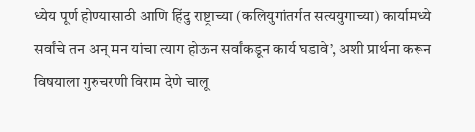ध्येय पूर्ण होण्यासाठी आणि हिंदु राष्ट्राच्या (कलियुगांतर्गत सत्ययुगाच्या) कार्यामध्ये सर्वांचे तन अन् मन यांचा त्याग होऊन सर्वांकडून कार्य घडावे’, अशी प्रार्थना करून विषयाला गुरुचरणी विराम देणे चालू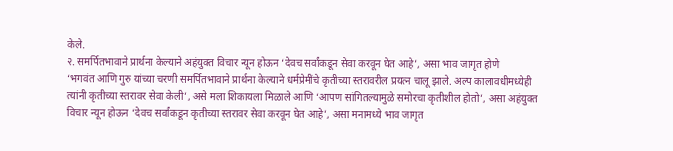केले.
२. समर्पितभावाने प्रार्थना केल्याने अहंयुक्त विचार न्यून होऊन ‘देवच सर्वांकडून सेवा करवून घेत आहे’, असा भाव जागृत होणे
‘भगवंत आणि गुरु यांच्या चरणी समर्पितभावाने प्रार्थना केल्याने धर्मप्रेमींचे कृतीच्या स्तरावरील प्रयत्न चालू झाले. अल्प कालावधीमध्येही त्यांनी कृतीच्या स्तरावर सेवा केली’, असे मला शिकायला मिळाले आणि ‘आपण सांगितल्यामुळे समोरचा कृतीशील होतो’, असा अहंयुक्त विचार न्यून होऊन ‘देवच सर्वांकडून कृतीच्या स्तरावर सेवा करवून घेत आहे’, असा मनामध्ये भाव जागृत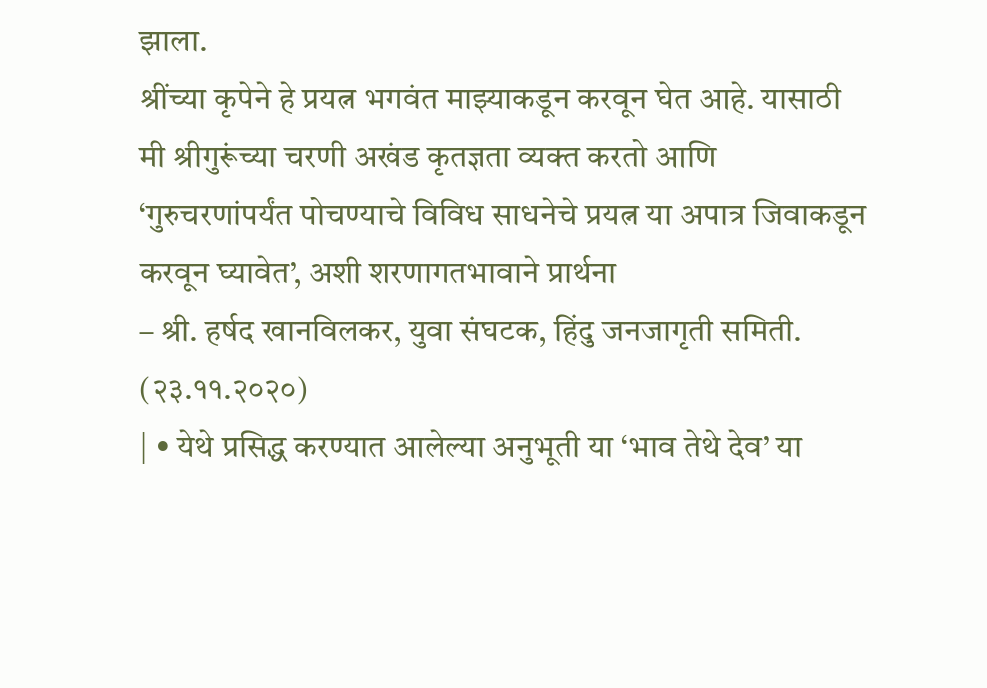झाला.
श्रींच्या कृपेने हे प्रयत्न भगवंत माझ्याकडून करवून घेत आहे. यासाठी मी श्रीगुरूंच्या चरणी अखंड कृतज्ञता व्यक्त करतो आणि ‘गुरुचरणांपर्यंत पोचण्याचे विविध साधनेचे प्रयत्न या अपात्र जिवाकडून करवून घ्यावेत’, अशी शरणागतभावाने प्रार्थना
– श्री. हर्षद खानविलकर, युवा संघटक, हिंदु जनजागृती समिती. (२३.११.२०२०)
| • येथे प्रसिद्ध करण्यात आलेल्या अनुभूती या ‘भाव तेथे देव’ या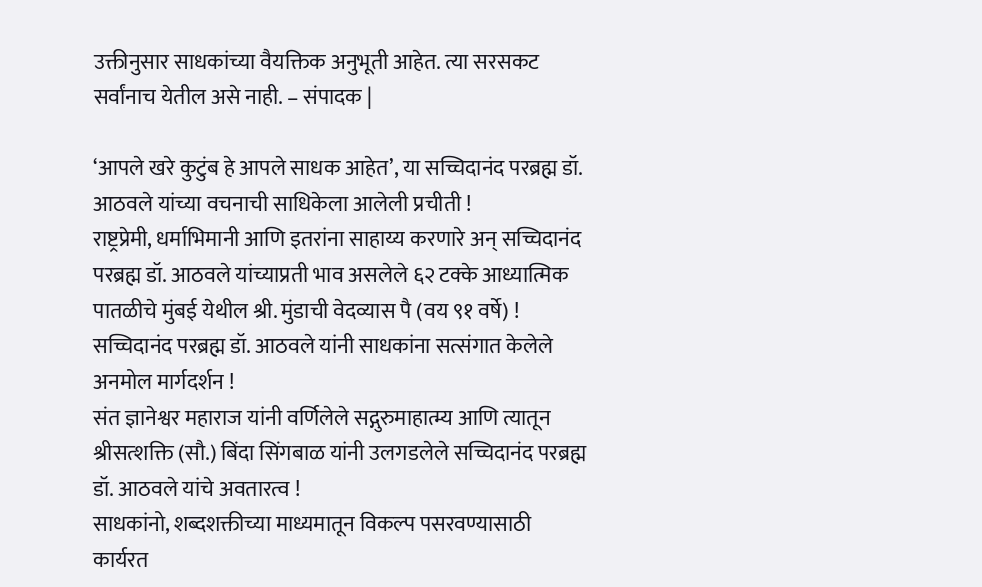उक्तीनुसार साधकांच्या वैयक्तिक अनुभूती आहेत. त्या सरसकट सर्वांनाच येतील असे नाही. – संपादक |

‘आपले खरे कुटुंब हे आपले साधक आहेत’, या सच्चिदानंद परब्रह्म डॉ. आठवले यांच्या वचनाची साधिकेला आलेली प्रचीती !
राष्ट्रप्रेमी, धर्माभिमानी आणि इतरांना साहाय्य करणारे अन् सच्चिदानंद परब्रह्म डॉ. आठवले यांच्याप्रती भाव असलेले ६२ टक्के आध्यात्मिक पातळीचे मुंबई येथील श्री. मुंडाची वेदव्यास पै (वय ९१ वर्षे) !
सच्चिदानंद परब्रह्म डॉ. आठवले यांनी साधकांना सत्संगात केलेले अनमोल मार्गदर्शन !
संत ज्ञानेश्वर महाराज यांनी वर्णिलेले सद्गुरुमाहात्म्य आणि त्यातून श्रीसत्शक्ति (सौ.) बिंदा सिंगबाळ यांनी उलगडलेले सच्चिदानंद परब्रह्म डॉ. आठवले यांचे अवतारत्व !
साधकांनो, शब्दशक्तीच्या माध्यमातून विकल्प पसरवण्यासाठी कार्यरत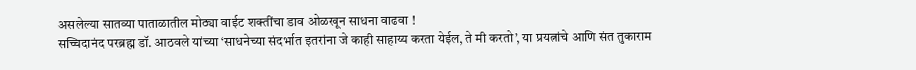असलेल्या सातव्या पाताळातील मोठ्या वाईट शक्तींचा डाव ओळखून साधना वाढवा !
सच्चिदानंद परब्रह्म डॉ. आठवले यांच्या ‘साधनेच्या संदर्भात इतरांना जे काही साहाय्य करता येईल, ते मी करतो’, या प्रयत्नांचे आणि संत तुकाराम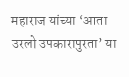महाराज यांच्या ‘आता उरलो उपकारापुरता’ या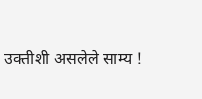उक्तीशी असलेले साम्य !